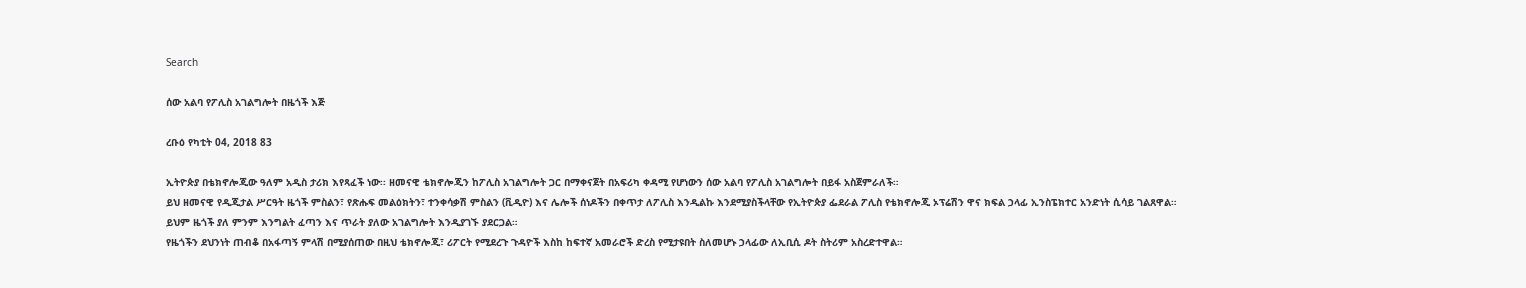Search

ሰው አልባ የፖሊስ አገልግሎት በዜጎች እጅ

ረቡዕ የካቲት 04, 2018 83

ኢትዮጵያ በቴክኖሎጂው ዓለም አዲስ ታሪክ እየጻፈች ነው፡፡ ዘመናዊ ቴክኖሎጂን ከፖሊስ አገልግሎት ጋር በማቀናጀት በአፍሪካ ቀዳሚ የሆነውን ሰው አልባ የፖሊስ አገልግሎት በይፋ አስጀምራለች።
ይህ ዘመናዊ የዲጂታል ሥርዓት ዜጎች ምስልን፣ የጽሑፍ መልዕክትን፣ ተንቀሳቃሽ ምስልን (ቪዲዮ) እና ሌሎች ሰነዶችን በቀጥታ ለፖሊስ እንዲልኩ እንደሚያስችላቸው የኢትዮጵያ ፌደራል ፖሊስ የቴክኖሎጂ ኦፕሬሽን ዋና ክፍል ኃላፊ ኢንስፔክተር አንድነት ሲሳይ ገልጸዋል።
ይህም ዜጎች ያለ ምንም እንግልት ፈጣን እና ጥራት ያለው አገልግሎት እንዲያገኙ ያደርጋል።
የዜጎችን ደህንነት ጠብቆ በአፋጣኝ ምላሽ በሚያሰጠው በዚህ ቴክኖሎጂ፣ ሪፖርት የሚደረጉ ጉዳዮች እስከ ከፍተኛ አመራሮች ድረስ የሚታዩበት ስለመሆኑ ኃላፊው ለኢቢሲ ዶት ስትሪም አስረድተዋል።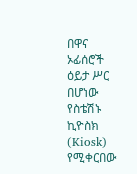በዋና ኦፊሰሮች ዕይታ ሥር በሆነው የስቴሽኑ ኪዮስክ (Kiosk) የሚቀርበው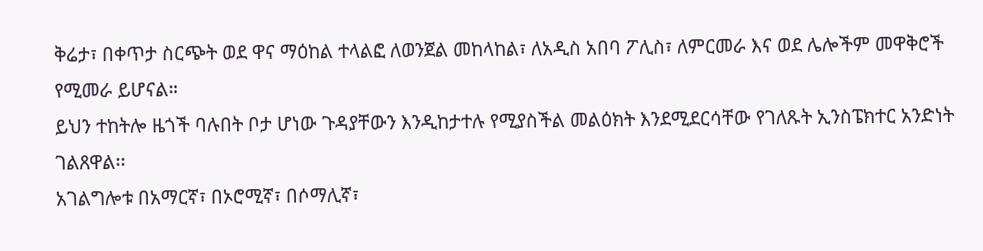ቅሬታ፣ በቀጥታ ስርጭት ወደ ዋና ማዕከል ተላልፎ ለወንጀል መከላከል፣ ለአዲስ አበባ ፖሊስ፣ ለምርመራ እና ወደ ሌሎችም መዋቅሮች የሚመራ ይሆናል።
ይህን ተከትሎ ዜጎች ባሉበት ቦታ ሆነው ጉዳያቸውን እንዲከታተሉ የሚያስችል መልዕክት እንደሚደርሳቸው የገለጹት ኢንስፔክተር አንድነት ገልጸዋል፡፡
አገልግሎቱ በአማርኛ፣ በኦሮሚኛ፣ በሶማሊኛ፣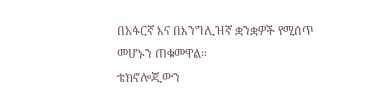በአፋርኛ እና በእንግሊዝኛ ቋንቋዎች የሚሰጥ መሆኑን ጠቁመዋል።
ቴክኖሎጂውን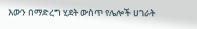እውን በማድረግ ሂደት ውስጥ የሌሎች ሀገራት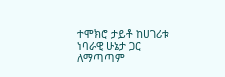ተሞክሮ ታይቶ ከሀገሪቱ ነባራዊ ሁኔታ ጋር ለማጣጣም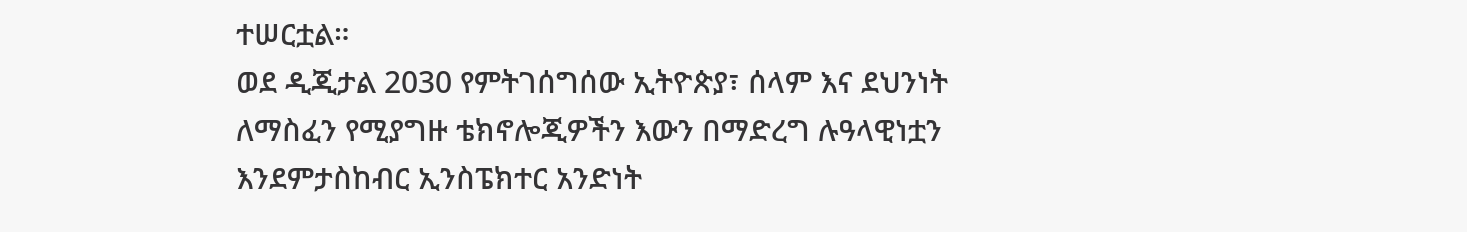ተሠርቷል።
ወደ ዲጂታል 2030 የምትገሰግሰው ኢትዮጵያ፣ ሰላም እና ደህንነት ለማስፈን የሚያግዙ ቴክኖሎጂዎችን እውን በማድረግ ሉዓላዊነቷን እንደምታስከብር ኢንስፔክተር አንድነት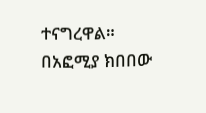ተናግረዋል።
በአፎሚያ ክበበው